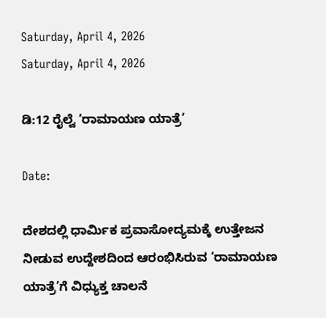Saturday, April 4, 2026
Saturday, April 4, 2026

ಡಿ:12 ರೈಲ್ವೆ ‘ರಾಮಾಯಣ ಯಾತ್ರೆ’

Date:

ದೇಶದಲ್ಲಿ ಧಾರ್ಮಿಕ ಪ್ರವಾಸೋದ್ಯಮಕ್ಕೆ ಉತ್ತೇಜನ ನೀಡುವ ಉದ್ದೇಶದಿಂದ ಆರಂಭಿಸಿರುವ ‘ರಾಮಾಯಣ ಯಾತ್ರೆ’ಗೆ ವಿಧ್ಯುಕ್ತ ಚಾಲನೆ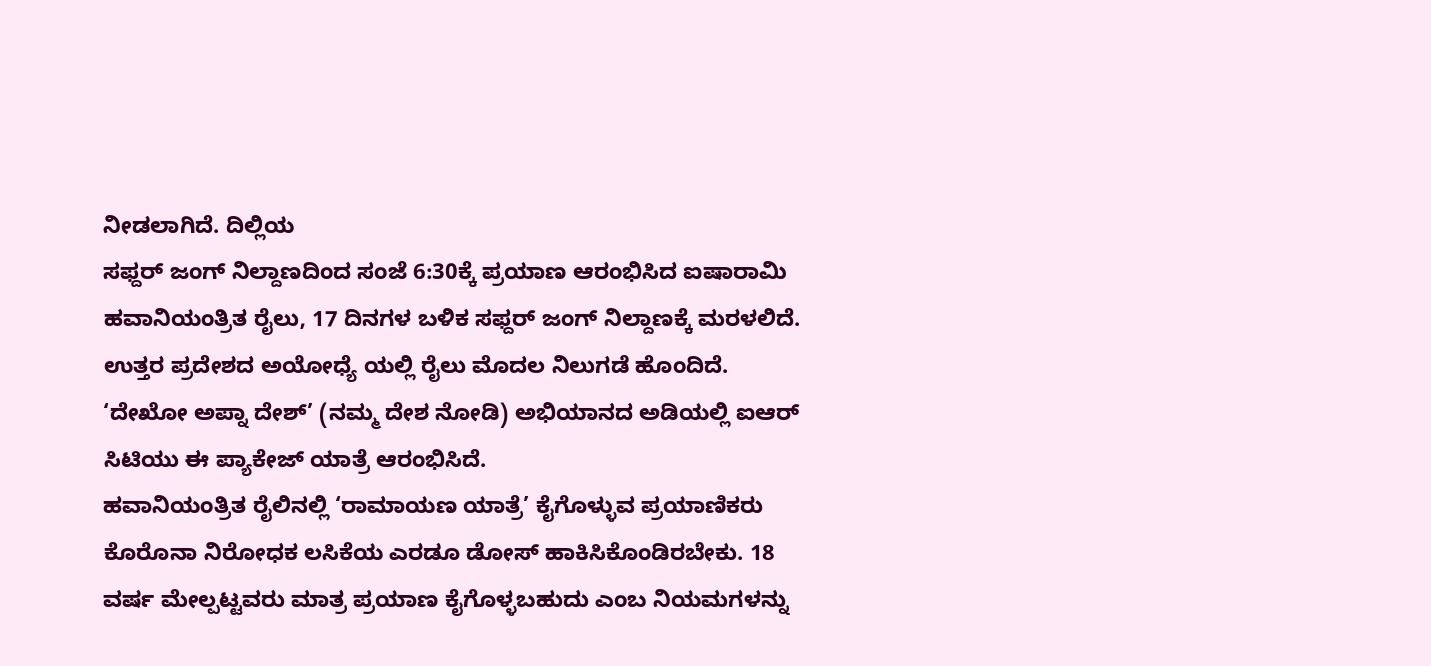ನೀಡಲಾಗಿದೆ. ದಿಲ್ಲಿಯ
ಸಫ್ದರ್ ಜಂಗ್ ನಿಲ್ದಾಣದಿಂದ ಸಂಜೆ 6:30ಕ್ಕೆ ಪ್ರಯಾಣ ಆರಂಭಿಸಿದ ಐಷಾರಾಮಿ ಹವಾನಿಯಂತ್ರಿತ ರೈಲು, 17 ದಿನಗಳ ಬಳಿಕ ಸಫ್ದರ್ ಜಂಗ್ ನಿಲ್ದಾಣಕ್ಕೆ ಮರಳಲಿದೆ. ಉತ್ತರ ಪ್ರದೇಶದ ಅಯೋಧ್ಯೆ ಯಲ್ಲಿ ರೈಲು ಮೊದಲ ನಿಲುಗಡೆ ಹೊಂದಿದೆ. ‘ದೇಖೋ ಅಪ್ನಾ ದೇಶ್’ (ನಮ್ಮ ದೇಶ ನೋಡಿ) ಅಭಿಯಾನದ ಅಡಿಯಲ್ಲಿ ಐಆರ್ ಸಿಟಿಯು ಈ ಪ್ಯಾಕೇಜ್ ಯಾತ್ರೆ ಆರಂಭಿಸಿದೆ.
ಹವಾನಿಯಂತ್ರಿತ ರೈಲಿನಲ್ಲಿ ‘ರಾಮಾಯಣ ಯಾತ್ರೆ’ ಕೈಗೊಳ್ಳುವ ಪ್ರಯಾಣಿಕರು ಕೊರೊನಾ ನಿರೋಧಕ ಲಸಿಕೆಯ ಎರಡೂ ಡೋಸ್ ಹಾಕಿಸಿಕೊಂಡಿರಬೇಕು. 18 ವರ್ಷ ಮೇಲ್ಪಟ್ಟವರು ಮಾತ್ರ ಪ್ರಯಾಣ ಕೈಗೊಳ್ಳಬಹುದು ಎಂಬ ನಿಯಮಗಳನ್ನು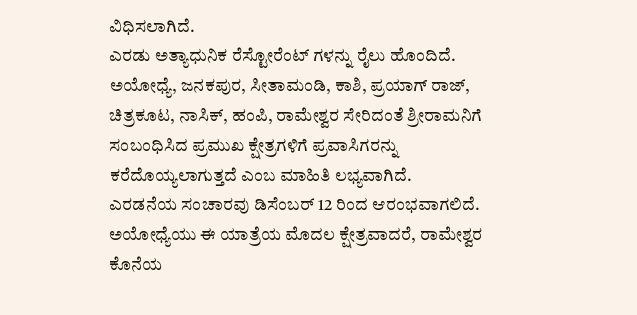ವಿಧಿಸಲಾಗಿದೆ.
ಎರಡು ಅತ್ಯಾಧುನಿಕ ರೆಸ್ಟೋರೆಂಟ್ ಗಳನ್ನು ರೈಲು ಹೊಂದಿದೆ. ಅಯೋಧ್ಯೆ, ಜನಕಪುರ, ಸೀತಾಮಂಡಿ, ಕಾಶಿ, ಪ್ರಯಾಗ್ ರಾಜ್, ಚಿತ್ರಕೂಟ, ನಾಸಿಕ್, ಹಂಪಿ, ರಾಮೇಶ್ವರ ಸೇರಿದಂತೆ ಶ್ರೀರಾಮನಿಗೆ ಸಂಬಂಧಿಸಿದ ಪ್ರಮುಖ ಕ್ಷೇತ್ರಗಳಿಗೆ ಪ್ರವಾಸಿಗರನ್ನು ಕರೆದೊಯ್ಯಲಾಗುತ್ತದೆ ಎಂಬ ಮಾಹಿತಿ ಲಭ್ಯವಾಗಿದೆ.
ಎರಡನೆಯ ಸಂಚಾರವು ಡಿಸೆಂಬರ್ 12 ರಿಂದ ಆರಂಭವಾಗಲಿದೆ. ಅಯೋಧ್ಯೆಯು ಈ ಯಾತ್ರೆಯ ಮೊದಲ ಕ್ಷೇತ್ರವಾದರೆ, ರಾಮೇಶ್ವರ ಕೊನೆಯ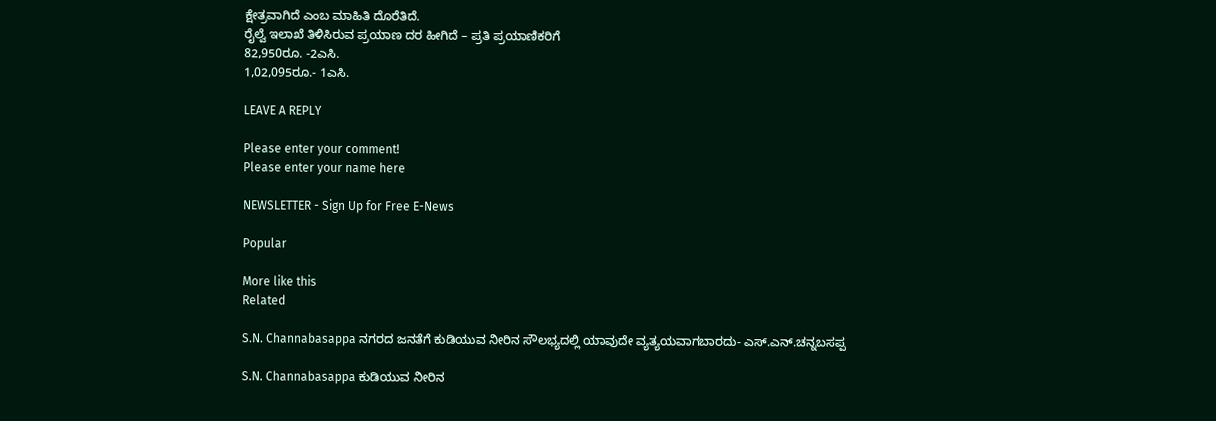ಕ್ಷೇತ್ರವಾಗಿದೆ ಎಂಬ ಮಾಹಿತಿ ದೊರೆತಿದೆ.
ರೈಲ್ವೆ ಇಲಾಖೆ ತಿಳಿಸಿರುವ ಪ್ರಯಾಣ ದರ ಹೀಗಿದೆ – ಪ್ರತಿ ಪ್ರಯಾಣಿಕರಿಗೆ
82,950ರೂ. -2ಎಸಿ.
1,02,095ರೂ.- 1ಎಸಿ.

LEAVE A REPLY

Please enter your comment!
Please enter your name here

NEWSLETTER - Sign Up for Free E-News

Popular

More like this
Related

S.N. Channabasappa ನಗರದ ಜನತೆಗೆ ಕುಡಿಯುವ ನೀರಿನ ಸೌಲಭ್ಯದಲ್ಲಿ ಯಾವುದೇ ವ್ಯತ್ಯಯವಾಗಬಾರದು- ಎಸ್.ಎನ್.ಚನ್ನಬಸಪ್ಪ

S.N. Channabasappa ಕುಡಿಯುವ ನೀರಿನ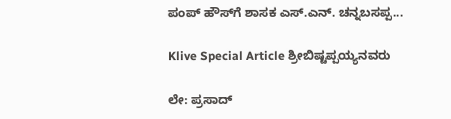ಪಂಪ್ ಹೌಸ್‌ಗೆ ಶಾಸಕ ಎಸ್.ಎನ್. ಚನ್ನಬಸಪ್ಪ...

Klive Special Article ಶ್ರೀಬಿಷ್ಟಪ್ಪಯ್ಯನವರು

ಲೇ: ಪ್ರಸಾದ್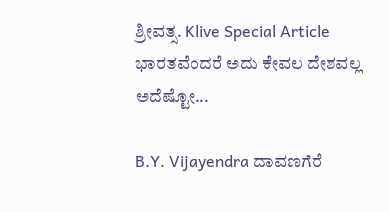ಶ್ರೀವತ್ಸ. Klive Special Article ಭಾರತವೆಂದರೆ ಅದು ಕೇವಲ ದೇಶವಲ್ಲ ಅದೆಷ್ಟೋ...

B.Y. Vijayendra ದಾವಣಗೆರೆ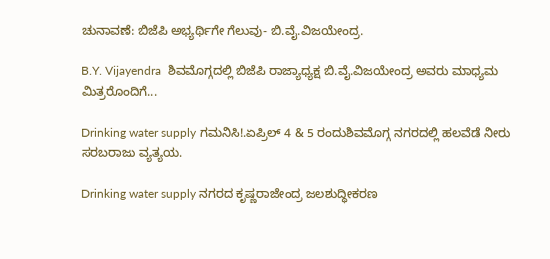ಚುನಾವಣೆ: ಬಿಜೆಪಿ ಅಭ್ಯರ್ಥಿಗೇ ಗೆಲುವು- ಬಿ.ವೈ.ವಿಜಯೇಂದ್ರ.

B.Y. Vijayendra  ಶಿವಮೊಗ್ಗದಲ್ಲಿ ಬಿಜೆಪಿ ರಾಜ್ಯಾಧ್ಯಕ್ಷ ಬಿ.ವೈ.ವಿಜಯೇಂದ್ರ ಅವರು ಮಾಧ್ಯಮ ಮಿತ್ರರೊಂದಿಗೆ...

Drinking water supply ಗಮನಿಸಿ!.ಏಪ್ರಿಲ್ 4 & 5 ರಂದುಶಿವಮೊಗ್ಗ ನಗರದಲ್ಲಿ ಹಲವೆಡೆ ನೀರು ಸರಬರಾಜು ವ್ಯತ್ಯಯ.

Drinking water supply ನಗರದ ಕೃಷ್ಣರಾಜೇಂದ್ರ ಜಲಶುದ್ಧೀಕರಣ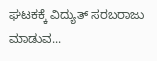ಘಟಕಕ್ಕೆ ವಿದ್ಯುತ್ ಸರಬರಾಜು ಮಾಡುವ...